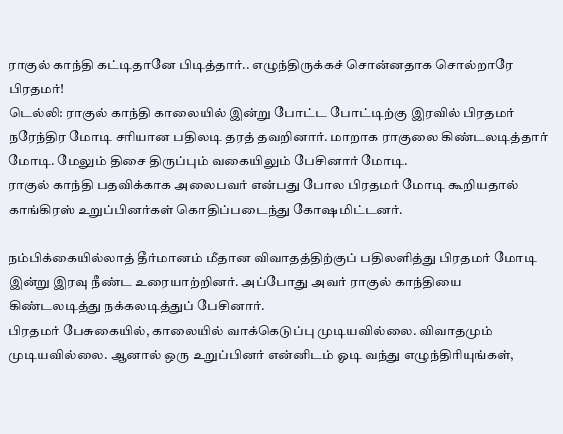ராகுல் காந்தி கட்டிதானே பிடித்தார்.. எழுந்திருக்கச் சொன்னதாக சொல்றாரே பிரதமர்!
டெல்லி: ராகுல் காந்தி காலையில் இன்று போட்ட போட்டிற்கு இரவில் பிரதமர் நரேந்திர மோடி சரியான பதிலடி தரத் தவறினார். மாறாக ராகுலை கிண்டலடித்தார் மோடி. மேலும் திசை திருப்பும் வகையிலும் பேசினார் மோடி.
ராகுல் காந்தி பதவிக்காக அலைபவர் என்பது போல பிரதமர் மோடி கூறியதால் காங்கிரஸ் உறுப்பினர்கள் கொதிப்படைந்து கோஷமிட்டனர்.

நம்பிக்கையில்லாத் தீர்மானம் மீதான விவாதத்திற்குப் பதிலளித்து பிரதமர் மோடி இன்று இரவு நீண்ட உரையாற்றினர். அப்போது அவர் ராகுல் காந்தியை கிண்டலடித்து நக்கலடித்துப் பேசினார்.
பிரதமர் பேசுகையில், காலையில் வாக்கெடுப்பு முடியவில்லை. விவாதமும் முடியவில்லை. ஆனால் ஒரு உறுப்பினர் என்னிடம் ஓடி வந்து எழுந்திரியுங்கள்,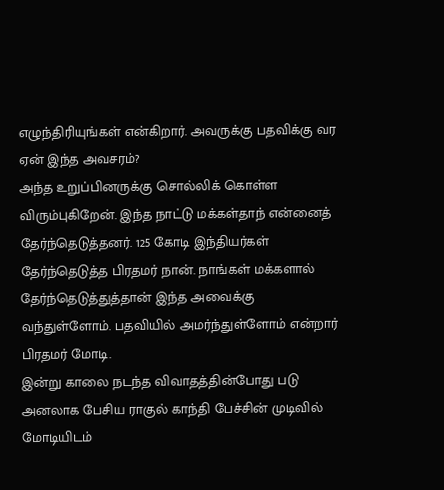எழுந்திரியுங்கள் என்கிறார். அவருக்கு பதவிக்கு வர ஏன் இந்த அவசரம்?
அந்த உறுப்பினருக்கு சொல்லிக் கொள்ள விரும்புகிறேன். இந்த நாட்டு மக்கள்தாந் என்னைத் தேர்ந்தெடுத்தனர். 125 கோடி இந்தியர்கள் தேர்ந்தெடுத்த பிரதமர் நான். நாங்கள் மக்களால் தேர்ந்தெடுத்துத்தான் இந்த அவைக்கு வந்துள்ளோம். பதவியில் அமர்ந்துள்ளோம் என்றார் பிரதமர் மோடி.
இன்று காலை நடந்த விவாதத்தின்போது படு அனலாக பேசிய ராகுல் காந்தி பேச்சின் முடிவில் மோடியிடம்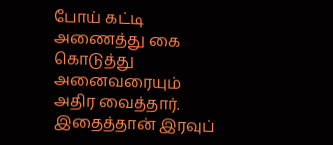போய் கட்டி அணைத்து கை கொடுத்து அனைவரையும் அதிர வைத்தார். இதைத்தான் இரவுப்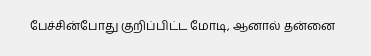பேச்சின்போது குறிப்பிட்ட மோடி, ஆனால் தன்னை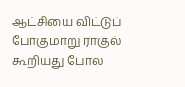ஆட்சியை விட்டுப் போகுமாறு ராகுல் கூறியது போல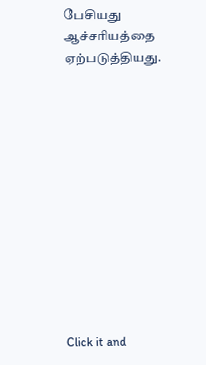பேசியது ஆச்சரியத்தை ஏற்படுத்தியது.












Click it and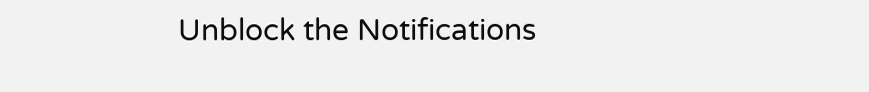Unblock the Notifications